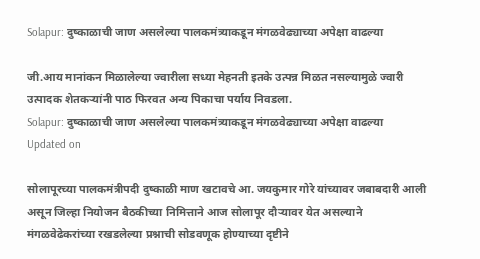Solapur: दुष्काळाची जाण असलेल्या पालकमंत्र्याकडून मंगळवेढ्याच्या अपेक्षा वाढल्या

जी.आय मानांकन मिळालेल्या ज्वारीला सध्या मेहनती इतके उत्पन्न मिळत नसल्यामुळे ज्वारी उत्पादक शेतकऱ्यांनी पाठ फिरवत अन्य पिकाचा पर्याय निवडला.
Solapur: दुष्काळाची जाण असलेल्या पालकमंत्र्याकडून मंगळवेढ्याच्या अपेक्षा वाढल्या
Updated on

सोलापूरच्या पालकमंत्रीपदी दुष्काळी माण खटावचे आ. जयकुमार गोरे यांच्यावर जबाबदारी आली असून जिल्हा नियोजन बैठकीच्या निमित्ताने आज सोलापूर दौऱ्यावर येत असल्याने मंगळवेढेकरांच्या रखडलेल्या प्रश्नाची सोडवणूक होण्याच्या दृष्टीने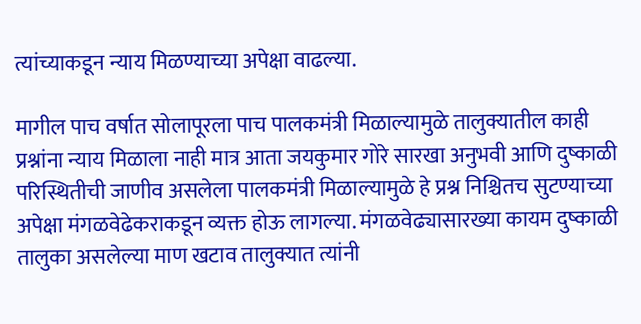त्यांच्याकडून न्याय मिळण्याच्या अपेक्षा वाढल्या.

मागील पाच वर्षात सोलापूरला पाच पालकमंत्री मिळाल्यामुळे तालुक्यातील काही प्रश्नांना न्याय मिळाला नाही मात्र आता जयकुमार गोरे सारखा अनुभवी आणि दुष्काळी परिस्थितीची जाणीव असलेला पालकमंत्री मिळाल्यामुळे हे प्रश्न निश्चितच सुटण्याच्या अपेक्षा मंगळवेढेकराकडून व्यक्त होऊ लागल्या. मंगळवेढ्यासारख्या कायम दुष्काळी तालुका असलेल्या माण खटाव तालुक्यात त्यांनी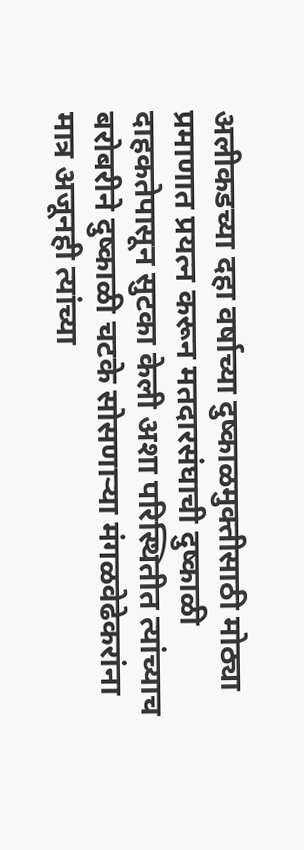अलीकडच्या दहा वर्षाच्या दुष्काळमुक्तीसाठी मोठ्या प्रमाणात प्रयत्न करून मतदारसंघाची दुष्काळी दाहकतेपासून सुटका केली अशा परिस्थितीत त्यांच्याच बरोबरीने दुष्काळी चटके सोसणाऱ्या मंगळवेढेकरांना मात्र अजूनही त्यांच्या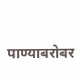पाण्याबरोबर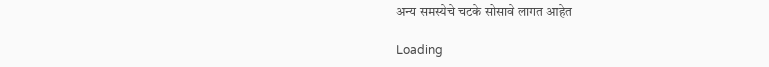अन्य समस्येचे चटके सोसावे लागत आहेत

Loading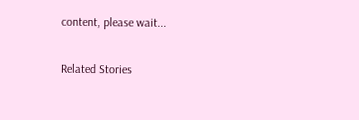content, please wait...

Related Stories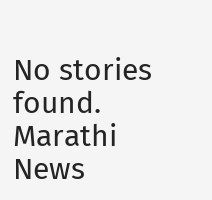No stories found.
Marathi News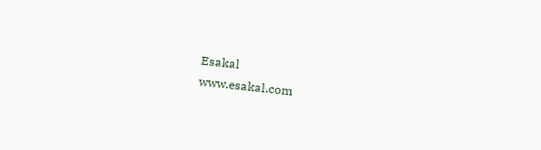Esakal
www.esakal.com